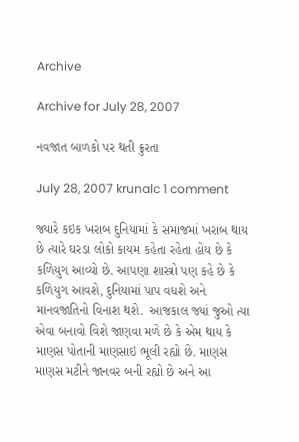Archive

Archive for July 28, 2007

નવજાત બાળકો પર થતી ક્રુરતા

July 28, 2007 krunalc 1 comment

જ્યારે કઇક ખરાબ દુનિયામાં કે સમાજમાં ખરાબ થાય છે ત્યારે ઘરડા લોકો કાયમ કહેતા રહેતા હોય છે કે કળિયુગ આવ્યો છે. આપણા શાસ્ત્રો પણ કહે છે કે કળિયુગ આવશે, દુનિયામાં પાપ વધશે અને માનવજાતિનો વિનાશ થશે.  આજકાલ જ્યાં જુઓ ત્યા એવા બનાવો વિશે જાણવા મળે છે કે એમ થાય કે માણસ પોતાની માણસાઇ ભૂલી રહ્યો છે. માણસ માણસ મટીને જાનવર બની રહ્યો છે અને આ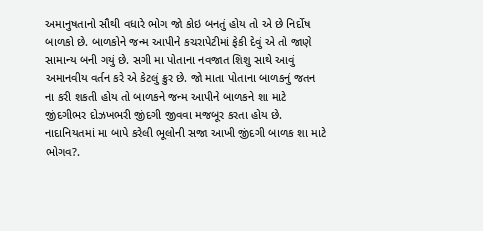અમાનુષતાનો સૌથી વધારે ભોગ જો કોઇ બનતું હોય તો એ છે નિર્દોષ બાળકો છે. બાળકોને જન્મ આપીને કચરાપેટીમાં ફેકી દેવું એ તો જાણે સામાન્ય બની ગયું છે. સગી મા પોતાના નવજાત શિશુ સાથે આવું અમાનવીય વર્તન કરે એ કેટલું ક્રુર છે. જો માતા પોતાના બાળકનું જતન ના કરી શકતી હોય તો બાળકને જન્મ આપીને બાળકને શા માટે જીંદગીભર દોઝખભરી જીંદગી જીવવા મજબૂર કરતા હોય છે. નાદાનિયતમાં મા બાપે કરેલી ભૂલોની સજા આખી જીંદગી બાળક શા માટે ભોગવ?.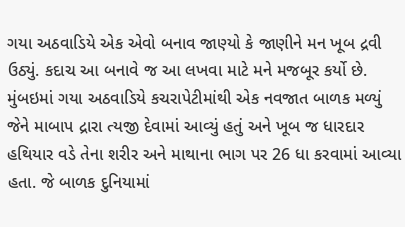ગયા અઠવાડિયે એક એવો બનાવ જાણ્યો કે જાણીને મન ખૂબ દ્રવી ઉઠ્યું. કદાચ આ બનાવે જ આ લખવા માટે મને મજબૂર કર્યો છે. મુંબઇમાં ગયા અઠવાડિયે કચરાપેટીમાંથી એક નવજાત બાળક મળ્યું જેને માબાપ દ્રારા ત્યજી દેવામાં આવ્યું હતું અને ખૂબ જ ધારદાર હથિયાર વડે તેના શરીર અને માથાના ભાગ પર 26 ધા કરવામાં આવ્યા હતા. જે બાળક દુનિયામાં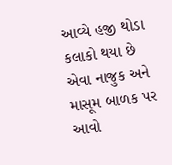આવ્યે હજી થોડા કલાકો થયા છે એવા નાજુક અને માસૂમ બાળક પર આવો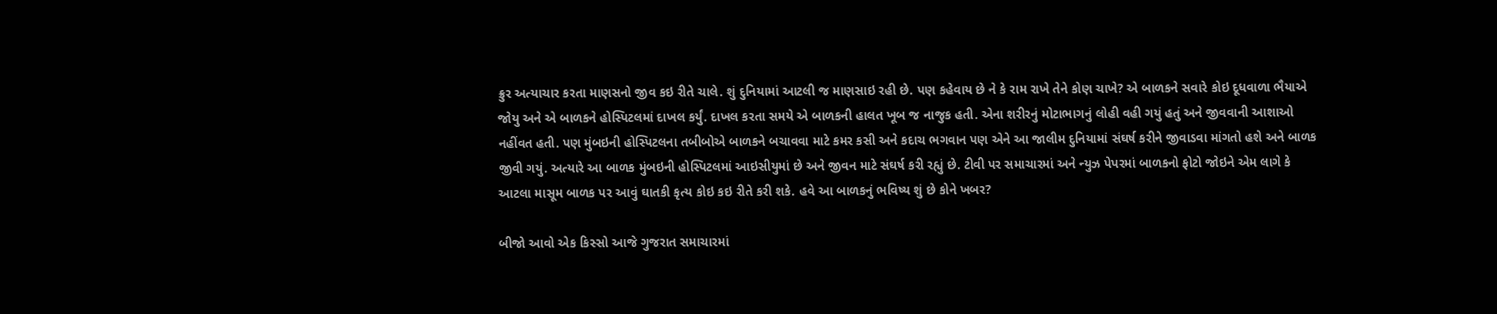ક્રુર અત્યાચાર કરતા માણસનો જીવ કઇ રીતે ચાલે. શું દુનિયામાં આટલી જ માણસાઇ રહી છે. પણ કહેવાય છે ને કે રામ રાખે તેને કોણ ચાખે? એ બાળકને સવારે કોઇ દૂધવાળા ભૈયાએ જોયુ અને એ બાળકને હોસ્પિટલમાં દાખલ કર્યું. દાખલ કરતા સમયે એ બાળકની હાલત ખૂબ જ નાજુક હતી. એના શરીરનું મોટાભાગનું લોહી વહી ગયું હતું અને જીવવાની આશાઓ નહીંવત હતી. પણ મુંબઇની હોસ્પિટલના તબીબોએ બાળકને બચાવવા માટે કમર કસી અને કદાચ ભગવાન પણ એને આ જાલીમ દુનિયામાં સંઘર્ષ કરીને જીવાડવા માંગતો હશે અને બાળક જીવી ગયું. અત્યારે આ બાળક મુંબઇની હોસ્પિટલમાં આઇસીયુમાં છે અને જીવન માટે સંઘર્ષ કરી રહ્યું છે. ટીવી પર સમાચારમાં અને ન્યુઝ પેપરમાં બાળકનો ફોટો જોઇને એમ લાગે કે આટલા માસૂમ બાળક પર આવું ઘાતકી કૃત્ય કોઇ કઇ રીતે કરી શકે. હવે આ બાળકનું ભવિષ્ય શું છે કોને ખબર?

બીજો આવો એક કિસ્સો આજે ગુજરાત સમાચારમાં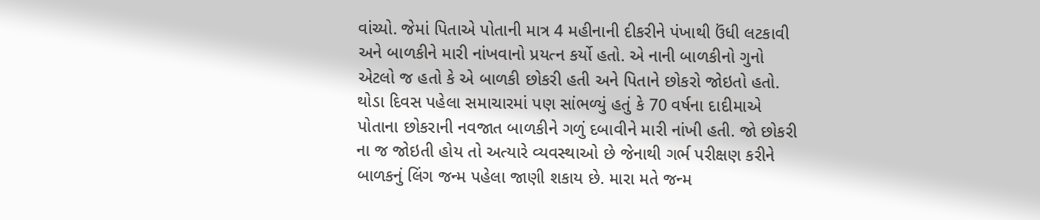વાંચ્યો. જેમાં પિતાએ પોતાની માત્ર 4 મહીનાની દીકરીને પંખાથી ઉંધી લટકાવી અને બાળકીને મારી નાંખવાનો પ્રયત્ન કર્યો હતો. એ નાની બાળકીનો ગુનો એટલો જ હતો કે એ બાળકી છોકરી હતી અને પિતાને છોકરો જોઇતો હતો. થોડા દિવસ પહેલા સમાચારમાં પણ સાંભળ્યું હતું કે 70 વર્ષના દાદીમાએ પોતાના છોકરાની નવજાત બાળકીને ગળું દબાવીને મારી નાંખી હતી. જો છોકરી ના જ જોઇતી હોય તો અત્યારે વ્યવસ્થાઓ છે જેનાથી ગર્ભ પરીક્ષણ કરીને બાળકનું લિંગ જન્મ પહેલા જાણી શકાય છે. મારા મતે જન્મ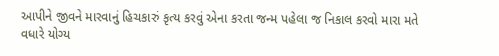આપીને જીવને મારવાનું હિચકારું કૃત્ય કરવું એના કરતા જન્મ પહેલા જ નિકાલ કરવો મારા મતે વધારે યોગ્ય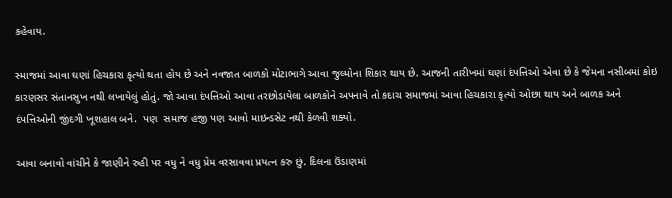કહેવાય.

સ્માજમાં આવા ઘણાં હિચકારા કૃત્યો થતા હોય છે અને નવજાત બાળકો મોટાભાગે આવા જુલ્મોના શિકાર થાય છે. આજની તારીખમાં ઘણાં દંપત્તિઓ એવા છે કે જેમના નસીબમાં કોઇ કારણસર સંતાનસુખ નથી લખાયેલું હોતું. જો આવા દંપત્તિઓ આવા તરછોડાયેલા બાળકોને અપનાવે તો કદાચ સમાજમાં આવા હિચકારા કૃત્યો ઓછા થાય અને બાળક અને દંપત્તિઓની જીંદગી ખૂશહાલ બને.  પણ  સમાજ હજી પણ આવો માઇન્ડસેટ નથી કેળવી શક્યો.

આવા બનાવો વાંચીને કે જાણીને રુહી પર વધુ ને વધુ પ્રેમ વરસાવવા પ્રયત્ન કરુ છું. દિલના ઉંડાણમાં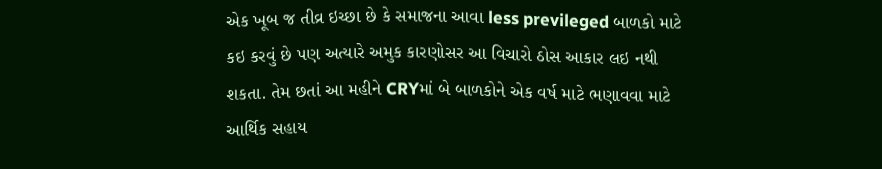એક ખૂબ જ તીવ્ર ઇચ્છા છે કે સમાજના આવા less previleged બાળકો માટે કઇ કરવું છે પણ અત્યારે અમુક કારણોસર આ વિચારો ઠોસ આકાર લઇ નથી શકતા. તેમ છતાં આ મહીને CRYમાં બે બાળકોને એક વર્ષ માટે ભણાવવા માટે આર્થિક સહાય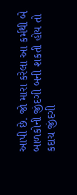આપી છે. જો મારા કરેલા આ કર્મથી બે બાળકોની જીંદગી બની શકતી હોય તો કદાચ જીંદગી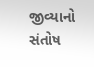જીવ્યાનો સંતોષ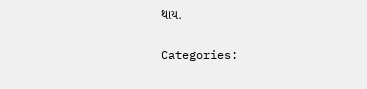થાય.

Categories: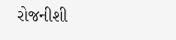રોજનીશી